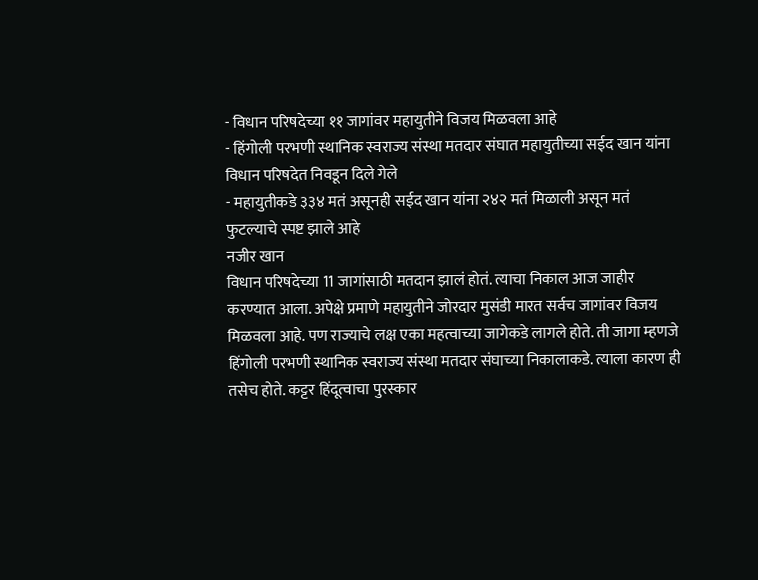- विधान परिषदेच्या ११ जागांवर महायुतीने विजय मिळवला आहे
- हिंगोली परभणी स्थानिक स्वराज्य संस्था मतदार संघात महायुतीच्या सईद खान यांना विधान परिषदेत निवडून दिले गेले
- महायुतीकडे ३३४ मतं असूनही सईद खान यांना २४२ मतं मिळाली असून मतं फुटल्याचे स्पष्ट झाले आहे
नजीर खान
विधान परिषदेच्या 11 जागांसाठी मतदान झालं होतं. त्याचा निकाल आज जाहीर करण्यात आला. अपेक्षे प्रमाणे महायुतीने जोरदार मुसंडी मारत सर्वच जागांवर विजय मिळवला आहे. पण राज्याचे लक्ष एका महत्वाच्या जागेकडे लागले होते. ती जागा म्हणजे हिंगोली परभणी स्थानिक स्वराज्य संस्था मतदार संघाच्या निकालाकडे. त्याला कारण ही तसेच होते. कट्टर हिंदूत्वाचा पुरस्कार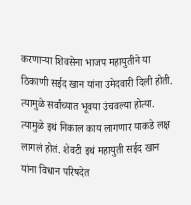करणाऱ्या शिवसेना भाजप महायुतीने या ठिकाणी सईद खान यांना उमेदवारी दिली होती. त्यामुळे सर्वांच्यात भूवया उंचवल्या होत्या. त्यामुळे इथं निकाल काय लागणार याकडे लक्ष लागलं होतं. शेवटी इथं महायुती सईद खान यांना विधान परिषदेत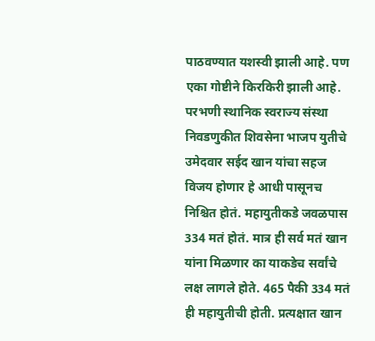पाठवण्यात यशस्वी झाली आहे. पण एका गोष्टीने किरकिरी झाली आहे.
परभणी स्थानिक स्वराज्य संस्था निवडणुकीत शिवसेना भाजप युतीचे उमेदवार सईद खान यांचा सहज विजय होणार हे आधी पासूनच निश्चित होतं. महायुतीकडे जवळपास 334 मतं होतं. मात्र ही सर्व मतं खान यांना मिळणार का याकडेच सर्वांचे लक्ष लागले होते. 465 पैकी 334 मतं ही महायुतीची होती. प्रत्यक्षात खान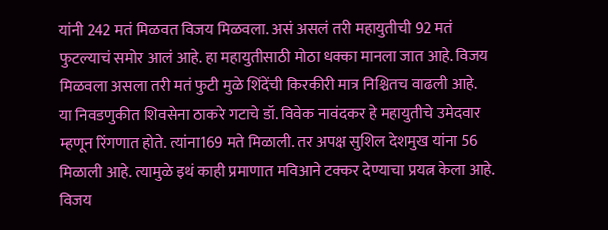यांनी 242 मतं मिळवत विजय मिळवला. असं असलं तरी महायुतीची 92 मतं फुटल्याचं समोर आलं आहे. हा महायुतीसाठी मोठा धक्का मानला जात आहे. विजय मिळवला असला तरी मतं फुटी मुळे शिंदेंची किरकीरी मात्र निश्चितच वाढली आहे.
या निवडणुकीत शिवसेना ठाकरे गटाचे डॉ. विवेक नावंदकर हे महायुतीचे उमेदवार म्हणून रिंगणात होते. त्यांना169 मते मिळाली. तर अपक्ष सुशिल देशमुख यांना 56 मिळाली आहे. त्यामुळे इथं काही प्रमाणात मविआने टक्कर देण्याचा प्रयत्न केला आहे. विजय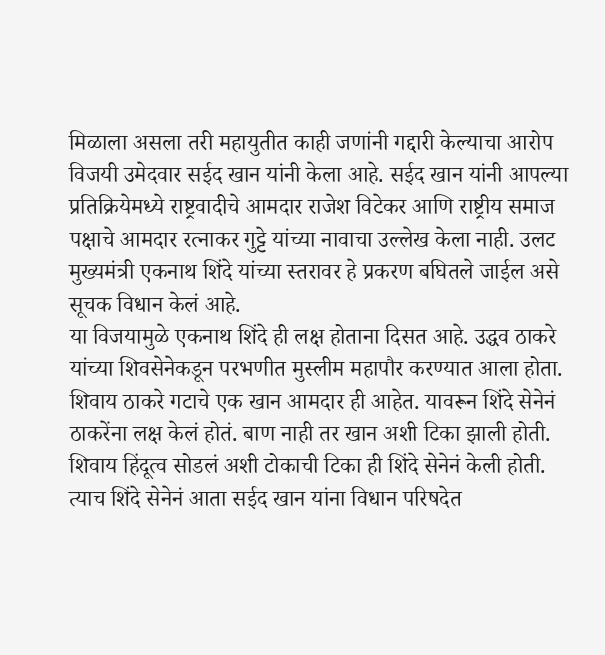मिळाला असला तरी महायुतीत काही जणांनी गद्दारी केल्याचा आरोप विजयी उमेदवार सईद खान यांनी केला आहे. सईद खान यांनी आपल्या प्रतिक्रियेमध्ये राष्ट्रवादीचे आमदार राजेश विटेकर आणि राष्ट्रीय समाज पक्षाचे आमदार रत्नाकर गुट्टे यांच्या नावाचा उल्लेख केला नाही. उलट मुख्यमंत्री एकनाथ शिंदे यांच्या स्तरावर हे प्रकरण बघितले जाईल असे सूचक विधान केलं आहे.
या विजयामुळे एकनाथ शिंदे ही लक्ष होताना दिसत आहे. उद्धव ठाकरे यांच्या शिवसेनेकडून परभणीत मुस्लीम महापौर करण्यात आला होता. शिवाय ठाकरे गटाचे एक खान आमदार ही आहेत. यावरून शिंदे सेनेनं ठाकरेंना लक्ष केलं होतं. बाण नाही तर खान अशी टिका झाली होती. शिवाय हिंदूत्व सोडलं अशी टोकाची टिका ही शिंदे सेनेनं केली होती. त्याच शिंदे सेनेनं आता सईद खान यांना विधान परिषदेत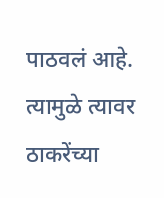पाठवलं आहे. त्यामुळे त्यावर ठाकरेंच्या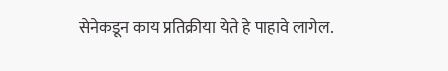सेनेकडून काय प्रतिक्रीया येते हे पाहावे लागेल.